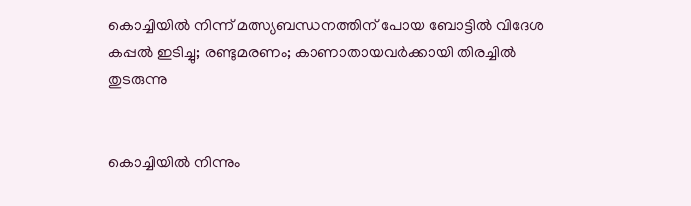കൊച്ചിയില്‍ നിന്ന് മത്സ്യബന്ധനത്തിന് പോയ ബോട്ടില്‍ വിദേശ കപ്പല്‍ ഇടിച്ചു; രണ്ടുമരണം; കാണാതായവര്‍ക്കായി തിരച്ചില്‍ തുടരുന്നു


കൊച്ചിയില്‍ നിന്നും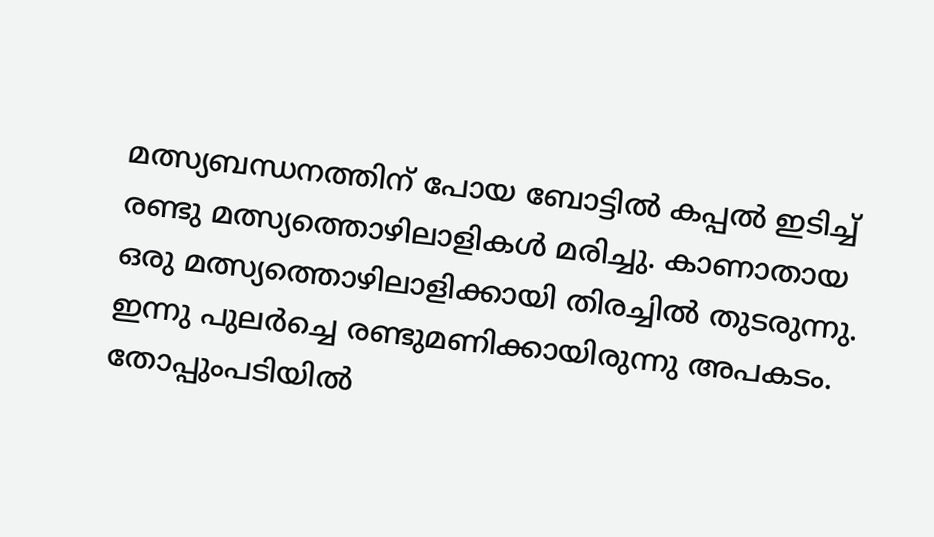മത്സ്യബന്ധനത്തിന് പോയ ബോട്ടില്‍ കപ്പല്‍ ഇടിച്ച് രണ്ടു മത്സ്യത്തൊഴിലാളികള്‍ മരിച്ചു. കാണാതായ ഒരു മത്സ്യത്തൊഴിലാളിക്കായി തിരച്ചില്‍ തുടരുന്നു. ഇന്നു പുലര്‍ച്ചെ രണ്ടുമണിക്കായിരുന്നു അപകടം. തോപ്പുംപടിയില്‍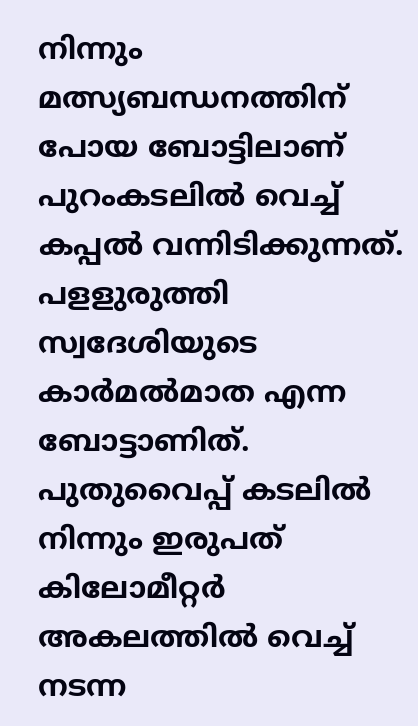നിന്നും മത്സ്യബന്ധനത്തിന് പോയ ബോട്ടിലാണ് പുറംകടലില്‍ വെച്ച് കപ്പല്‍ വന്നിടിക്കുന്നത്. പളളുരുത്തി സ്വദേശിയുടെ കാര്‍മല്‍മാത എന്ന ബോട്ടാണിത്. പുതുവൈപ്പ് കടലില്‍ നിന്നും ഇരുപത് കിലോമീറ്റര്‍ അകലത്തില്‍ വെച്ച് നടന്ന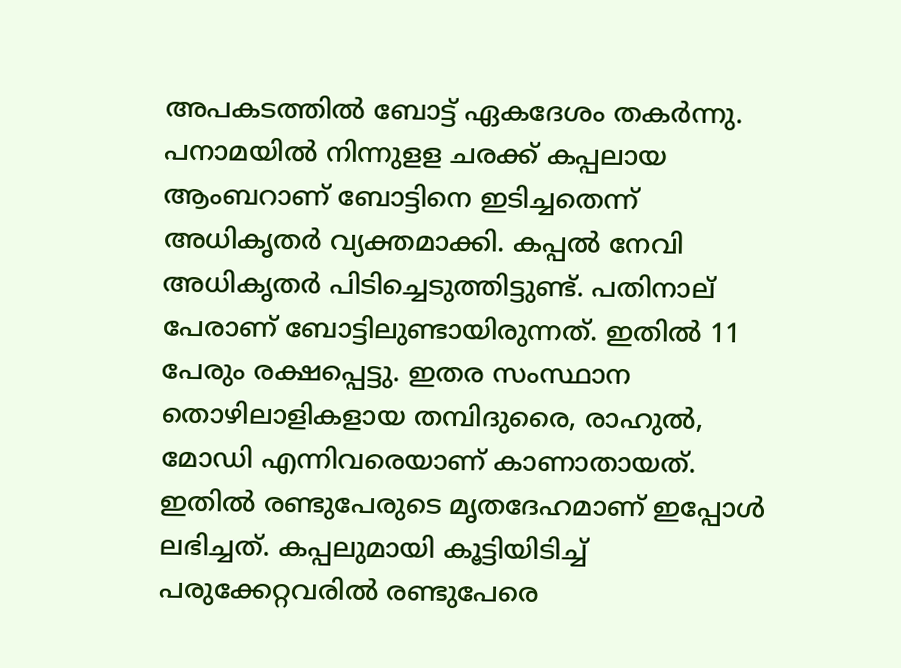അപകടത്തില്‍ ബോട്ട് ഏകദേശം തകര്‍ന്നു. പനാമയില്‍ നിന്നുളള ചരക്ക് കപ്പലായ ആംബറാണ് ബോട്ടിനെ ഇടിച്ചതെന്ന് അധികൃതര്‍ വ്യക്തമാക്കി. കപ്പല്‍ നേവി അധികൃതര്‍ പിടിച്ചെടുത്തിട്ടുണ്ട്. പതിനാല് പേരാണ് ബോട്ടിലുണ്ടായിരുന്നത്. ഇതില്‍ 11 പേരും രക്ഷപ്പെട്ടു. ഇതര സംസ്ഥാന തൊഴിലാളികളായ തമ്പിദുരൈ, രാഹുല്‍, മോഡി എന്നിവരെയാണ് കാണാതായത്. ഇതില്‍ രണ്ടുപേരുടെ മൃതദേഹമാണ് ഇപ്പോള്‍ ലഭിച്ചത്. കപ്പലുമായി കൂട്ടിയിടിച്ച് പരുക്കേറ്റവരില്‍ രണ്ടുപേരെ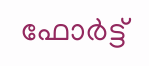ഫോര്‍ട്ട്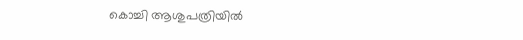കൊച്ചി ആശുപത്രിയില്‍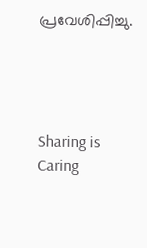പ്രവേശിപ്പിച്ചു.




Sharing is Caring